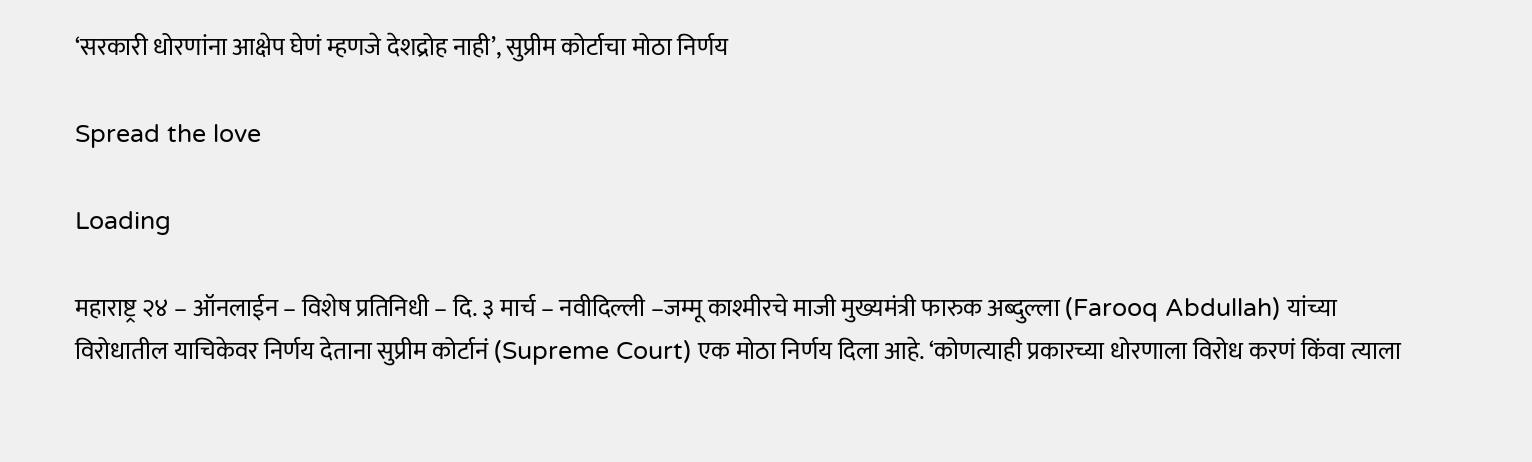‘सरकारी धोरणांना आक्षेप घेणं म्हणजे देशद्रोह नाही’, सुप्रीम कोर्टाचा मोठा निर्णय

Spread the love

Loading

महाराष्ट्र २४ – ऑनलाईन – विशेष प्रतिनिधी – दि. ३ मार्च – नवीदिल्ली –जम्मू काश्मीरचे माजी मुख्यमंत्री फारुक अब्दुल्ला (Farooq Abdullah) यांच्या विरोधातील याचिकेवर निर्णय देताना सुप्रीम कोर्टानं (Supreme Court) एक मोठा निर्णय दिला आहे. ‘कोणत्याही प्रकारच्या धोरणाला विरोध करणं किंवा त्याला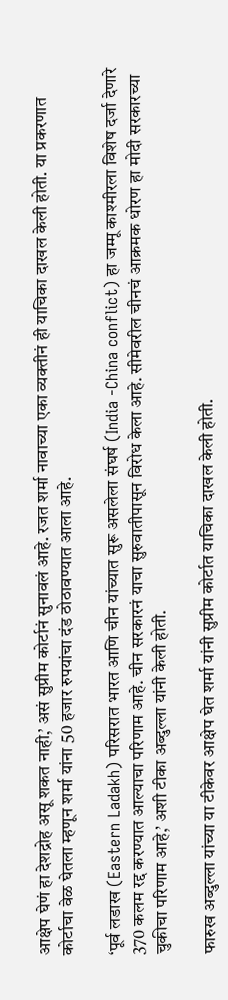आक्षेप घेणं हा देशद्रोह असू शकत नाही,’ असं सुप्रीम कोर्टानं सुनावलं आहे. रजत शर्मा नावाच्या एका व्यक्तीनं ही याचिका दाखल केली होती. या प्रकरणात कोर्टाचा वेळ घेतला म्हणून शर्मा यांना 50 हजार रुपयांचा दंड ठोठावण्यात आला आहे.

‘पूर्व लडाख (Eastern Ladakh) परिसरात भारत आणि चीन यांच्यात सुरू असलेला संघर्ष (India -China conflict) हा जम्मू काश्मीरला विशेष दर्जा देणारे 370 कलम रद्द करण्यात आल्याचा परिणाम आहे. चीन सरकारनं याचा सुरुवातीपासून विरोध केला आहे. सीमेवरील चीनचं आक्रमक धोरण हा मोदी सरकारच्या चुकीचा परिणाम आहे,’ अशी टीका अब्दुल्ला यांनी केली होती.

फारुख अब्दुल्ला यांच्या या टीकेवर आक्षेप घेत शर्मा यांनी सुप्रीम कोर्टात याचिका दाखल केली होती.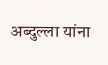अब्दुल्ला यांना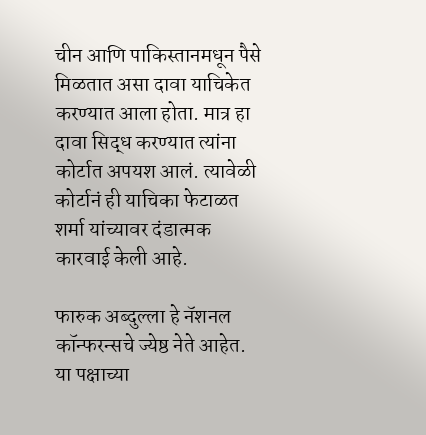चीन आणि पाकिस्तानमधून पैसे मिळतात असा दावा याचिकेत करण्यात आला होता. मात्र हा दावा सिद्ध करण्यात त्यांना कोर्टात अपयश आलं. त्यावेळी कोर्टानं ही याचिका फेटाळत शर्मा यांच्यावर दंडात्मक कारवाई केली आहे.

फारुक अब्दुल्ला हे नॅशनल कॉन्फरन्सचे ज्येष्ठ नेते आहेत. या पक्षाच्या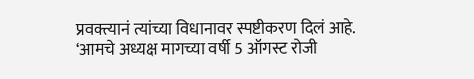प्रवक्त्यानं त्यांच्या विधानावर स्पष्टीकरण दिलं आहे. ‘आमचे अध्यक्ष मागच्या वर्षी 5 ऑगस्ट रोजी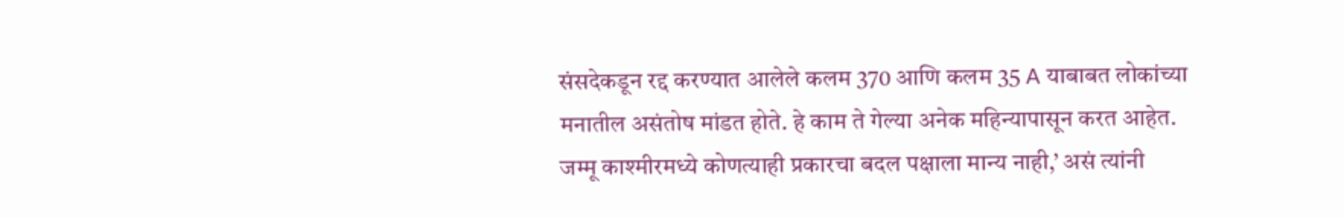संसदेकडून रद्द करण्यात आलेले कलम 370 आणि कलम 35 A याबाबत लोकांच्या मनातील असंतोष मांडत होते. हे काम ते गेल्या अनेक महिन्यापासून करत आहेत. जम्मू काश्मीरमध्ये कोणत्याही प्रकारचा बदल पक्षाला मान्य नाही,’ असं त्यांनी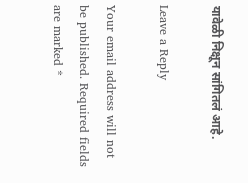यावेळी निक्षून सांगितलं आहे.

Leave a Reply

Your email address will not be published. Required fields are marked *